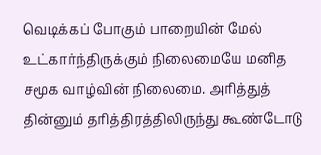வெடிக்கப் போகும் பாறையின் மேல் உட்கார்ந்திருக்கும் நிலைமையே மனித சமூக வாழ்வின் நிலைமை. அரித்துத் தின்னும் தரித்திரத்திலிருந்து கூண்டோடு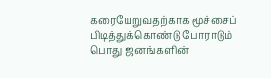கரையேறுவதற்காக மூச்சைப் பிடித்துக்கொண்டு போராடும் பொது ஜனங்களின்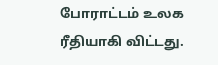போராட்டம் உலக ரீதியாகி விட்டது.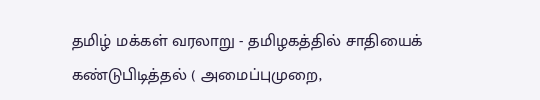தமிழ் மக்கள் வரலாறு - தமிழகத்தில் சாதியைக் கண்டுபிடித்தல் ( அமைப்புமுறை,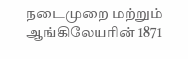நடைமுறை மற்றும் ஆங்கிலேயரின் 1871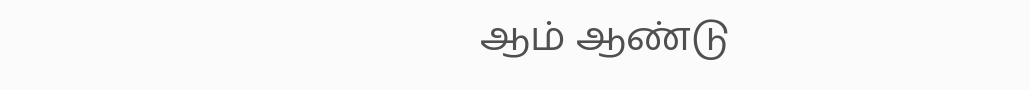ஆம் ஆண்டு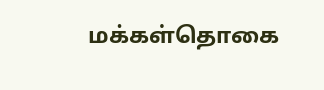மக்கள்தொகை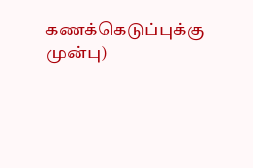கணக்கெடுப்புக்கு முன்பு)